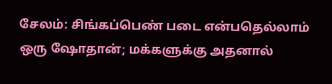சேலம்: சிங்கப்பெண் படை என்பதெல்லாம் ஒரு ஷோதான்; மக்களுக்கு அதனால்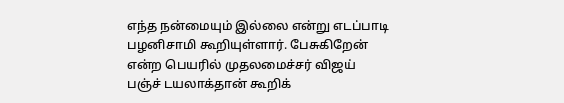எந்த நன்மையும் இல்லை என்று எடப்பாடி பழனிசாமி கூறியுள்ளார். பேசுகிறேன் என்ற பெயரில் முதலமைச்சர் விஜய் பஞ்ச் டயலாக்தான் கூறிக்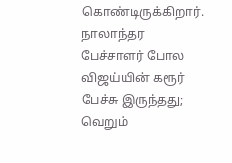கொண்டிருக்கிறார். நாலாந்தர பேச்சாளர் போல விஜய்யின் கரூர் பேச்சு இருந்தது; வெறும்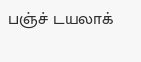பஞ்ச் டயலாக்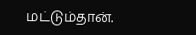மட்டும்தான்.